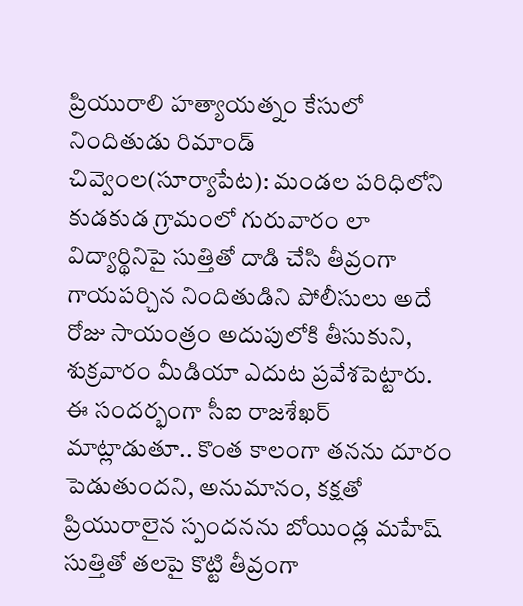ప్రియురాలి హత్యాయత్నం కేసులో నిందితుడు రిమాండ్
చివ్వెంల(సూర్యాపేట): మండల పరిధిలోని కుడకుడ గ్రామంలో గురువారం లా విద్యార్థినిపై సుత్తితో దాడి చేసి తీవ్రంగా గాయపర్చిన నిందితుడిని పోలీసులు అదే రోజు సాయంత్రం అదుపులోకి తీసుకుని, శుక్రవారం మీడియా ఎదుట ప్రవేశపెట్టారు. ఈ సందర్భంగా సీఐ రాజశేఖర్ మాట్లాడుతూ.. కొంత కాలంగా తనను దూరం పెడుతుందని, అనుమానం, కక్షతో ప్రియురాలైన స్పందనను బోయిండ్ల మహేష్ సుత్తితో తలపై కొట్టి తీవ్రంగా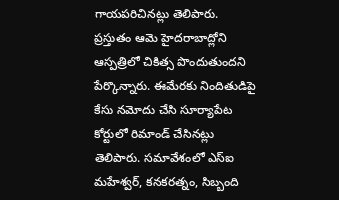గాయపరిచినట్లు తెలిపారు. ప్రస్తుతం ఆమె హైదరాబాద్లోని ఆస్పత్రిలో చికిత్స పొందుతుందని పేర్కొన్నారు. ఈమేరకు నిందితుడిపై కేసు నమోదు చేసి సూర్యాపేట కోర్టులో రిమాండ్ చేసినట్లు తెలిపారు. సమావేశంలో ఎస్ఐ మహేశ్వర్, కనకరత్నం, సిబ్బంది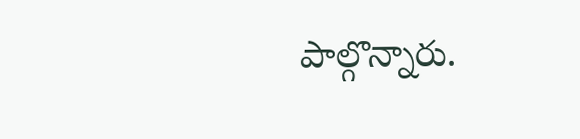పాల్గొన్నారు.